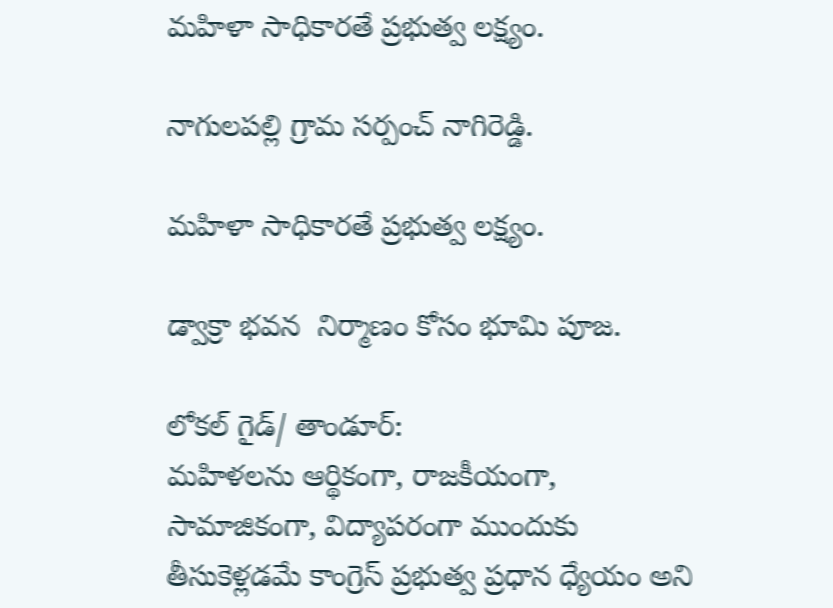మహిళా సాధికారతే ప్రభుత్వ లక్ష్యం.

నాగులపల్లి గ్రామ సర్పంచ్ నాగిరెడ్డి.

మహిళా సాధికారతే ప్రభుత్వ లక్ష్యం.

డ్వాక్రా భవన  నిర్మాణం కోసం భూమి పూజ.

లోకల్ గైడ్/ తాండూర్:
మహిళలను ఆర్థికంగా, రాజకీయంగా, సామాజికంగా, విద్యాపరంగా ముందుకు తీసుకెళ్లడమే కాంగ్రెస్ ప్రభుత్వ ప్రధాన ధ్యేయం అని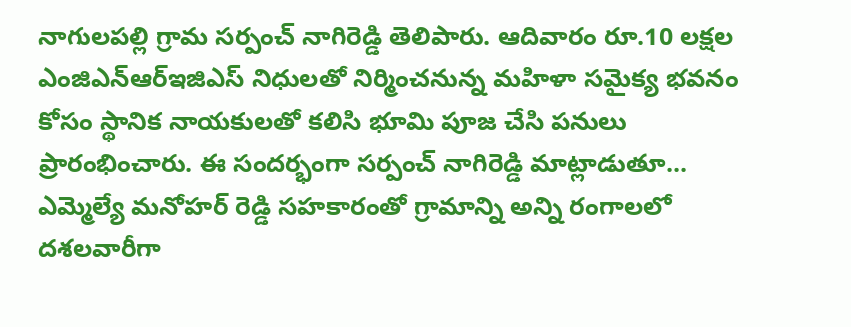నాగులపల్లి గ్రామ సర్పంచ్ నాగిరెడ్డి తెలిపారు. ఆదివారం రూ.10 లక్షల ఎంజిఎన్ఆర్ఇజిఎస్ నిధులతో నిర్మించనున్న మహిళా సమైక్య భవనం కోసం స్థానిక నాయకులతో కలిసి భూమి పూజ చేసి పనులు ప్రారంభించారు. ఈ సందర్భంగా సర్పంచ్ నాగిరెడ్డి మాట్లాడుతూ... ఎమ్మెల్యే మనోహర్ రెడ్డి సహకారంతో గ్రామాన్ని అన్ని రంగాలలో దశలవారీగా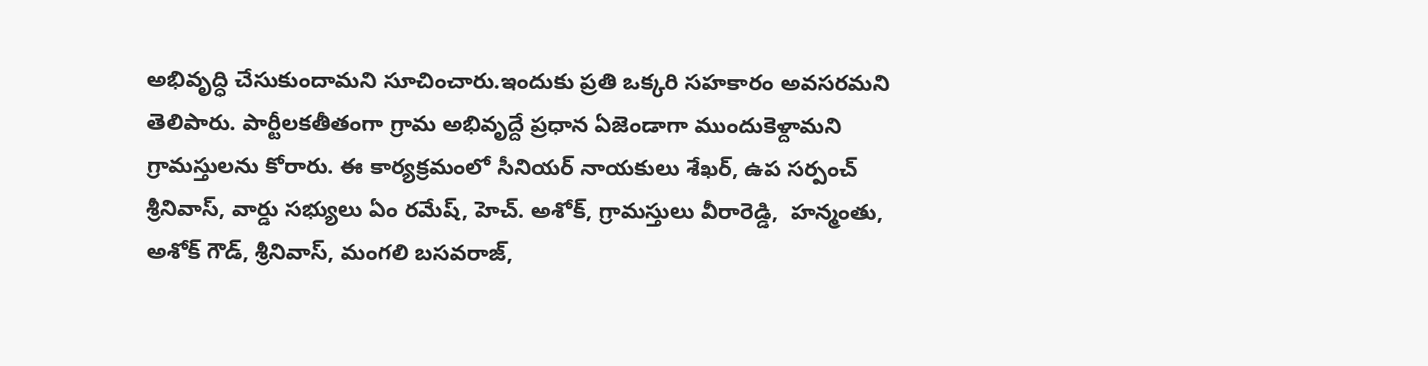అభివృద్ధి చేసుకుందామని సూచించారు.ఇందుకు ప్రతి ఒక్కరి సహకారం అవసరమని తెలిపారు. పార్టీలకతీతంగా గ్రామ అభివృద్దే ప్రధాన ఏజెండాగా ముందుకెళ్దామని గ్రామస్తులను కోరారు. ఈ కార్యక్రమంలో సీనియర్ నాయకులు శేఖర్, ఉప సర్పంచ్ శ్రీనివాస్, వార్డు సభ్యులు ఏం రమేష్, హెచ్. అశోక్, గ్రామస్తులు వీరారెడ్డి,  హన్మంతు, అశోక్ గౌడ్, శ్రీనివాస్, మంగలి బసవరాజ్,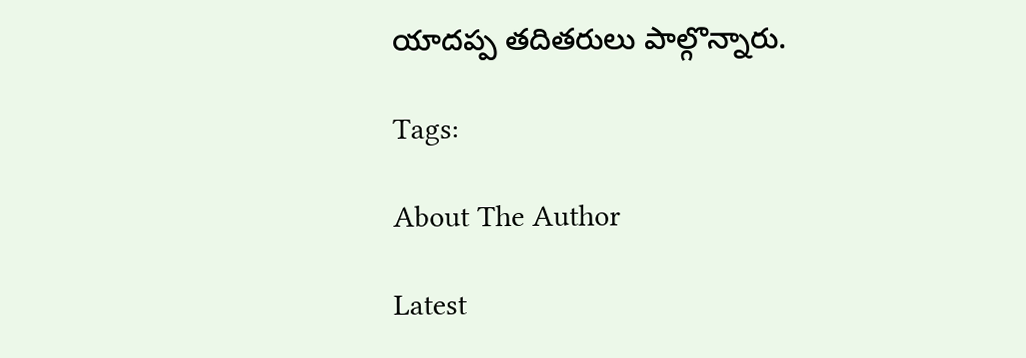యాదప్ప తదితరులు పాల్గొన్నారు.

Tags:

About The Author

Latest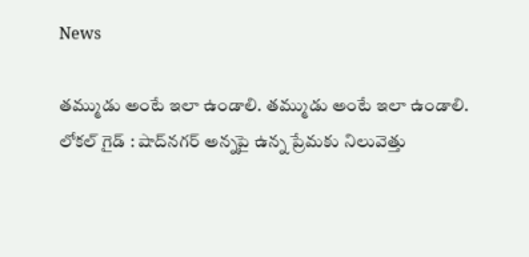News

తమ్ముడు అంటే ఇలా ఉండాలి. తమ్ముడు అంటే ఇలా ఉండాలి.
లోకల్ గైడ్ : షాద్‌నగర్ అన్నపై ఉన్న ప్రేమకు నిలువెత్తు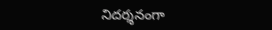నిదర్శనంగా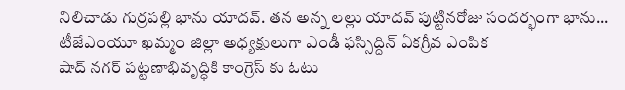నిలిచాడు గుర్రపల్లి భాను యాదవ్. తన అన్న లల్లు యాదవ్ పుట్టినరోజు సందర్భంగా భాను...
టీజేఎంయూ ఖమ్మం జిల్లా అధ్యక్షులుగా ఎండీ ఫస్సిద్దిన్ ఏకగ్రీవ ఎంపిక
షాద్ నగర్ పట్టణాభివృద్ధికి కాంగ్రెస్ కు ఓటు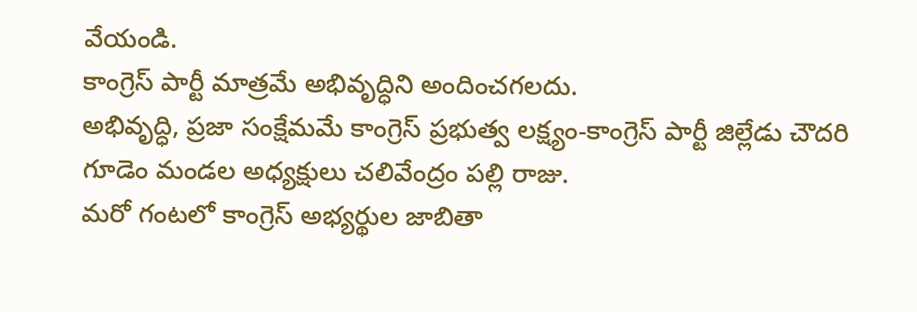వేయండి.
కాంగ్రెస్ పార్టీ మాత్రమే అభివృద్ధిని అందించగలదు.
అభివృద్ధి, ప్రజా సంక్షేమమే కాంగ్రెస్ ప్రభుత్వ లక్ష్యం-కాంగ్రెస్ పార్టీ జిల్లేడు చౌదరి గూడెం మండల అధ్యక్షులు చలివేంద్రం పల్లి రాజు.
మరో గంటలో కాంగ్రెస్ అభ్యర్థుల జాబితా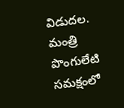విడుదల.
మంత్రి పొంగులేటి సమక్షంలో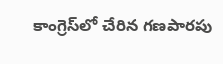కాంగ్రెస్‌లో చేరిన గణపారపు